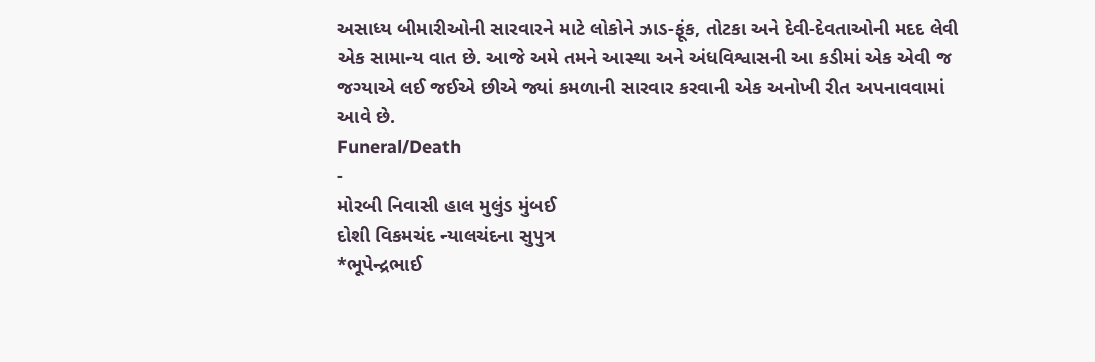અસાધ્ય બીમારીઓની સારવારને માટે લોકોને ઝાડ-ફૂંક, તોટકા અને દેવી-દેવતાઓની મદદ લેવી એક સામાન્ય વાત છે. આજે અમે તમને આસ્થા અને અંધવિશ્વાસની આ કડીમાં એક એવી જ જગ્યાએ લઈ જઈએ છીએ જ્યાં કમળાની સારવાર કરવાની એક અનોખી રીત અપનાવવામાં આવે છે.
Funeral/Death
-
મોરબી નિવાસી હાલ મુલુંડ મુંબઈ
દોશી વિકમચંદ ન્યાલચંદના સુપુત્ર
*ભૂપેન્દ્રભાઈ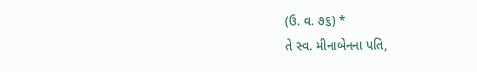(ઉ. વ. ૭૬) *
તે સ્વ. મીનાબેનના પતિ,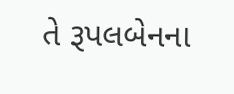તે રૂપલબેનના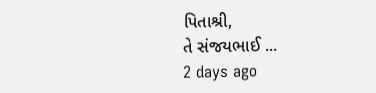પિતાશ્રી,
તે સંજયભાઈ ...
2 days ago